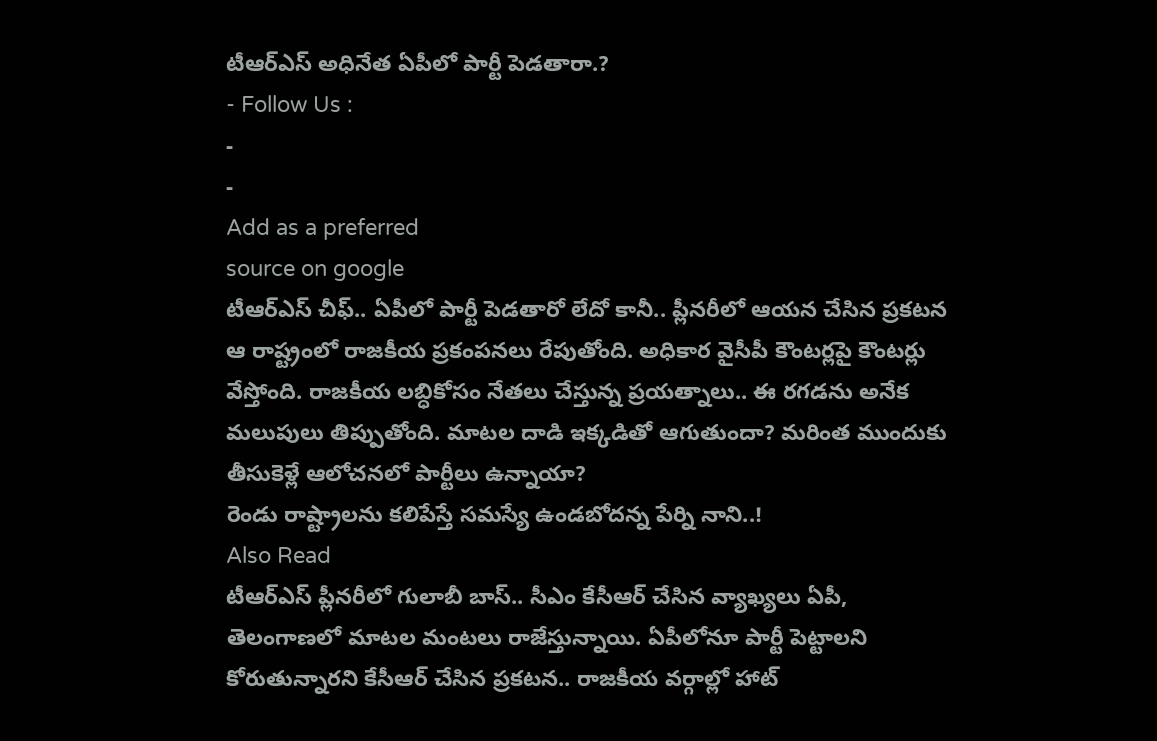టీఆర్ఎస్ అధినేత ఏపీలో పార్టీ పెడతారా.?
- Follow Us :
-
-
Add as a preferred
source on google
టీఆర్ఎస్ చీఫ్.. ఏపీలో పార్టీ పెడతారో లేదో కానీ.. ప్లీనరీలో ఆయన చేసిన ప్రకటన ఆ రాష్ట్రంలో రాజకీయ ప్రకంపనలు రేపుతోంది. అధికార వైసీపీ కౌంటర్లపై కౌంటర్లు వేస్తోంది. రాజకీయ లబ్ధికోసం నేతలు చేస్తున్న ప్రయత్నాలు.. ఈ రగడను అనేక మలుపులు తిప్పుతోంది. మాటల దాడి ఇక్కడితో ఆగుతుందా? మరింత ముందుకు తీసుకెళ్లే ఆలోచనలో పార్టీలు ఉన్నాయా?
రెండు రాష్ట్రాలను కలిపేస్తే సమస్యే ఉండబోదన్న పేర్ని నాని..!
Also Read
టీఆర్ఎస్ ప్లీనరీలో గులాబీ బాస్.. సీఎం కేసీఆర్ చేసిన వ్యాఖ్యలు ఏపీ, తెలంగాణలో మాటల మంటలు రాజేస్తున్నాయి. ఏపీలోనూ పార్టీ పెట్టాలని కోరుతున్నారని కేసీఆర్ చేసిన ప్రకటన.. రాజకీయ వర్గాల్లో హాట్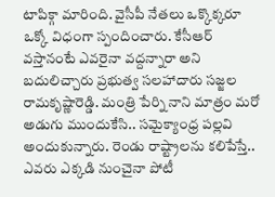టాపిక్గా మారింది. వైసీపీ నేతలు ఒక్కొక్కరూ ఒక్కో విధంగా స్పందించారు. కేసీఆర్ వస్తానంటే ఎవరైనా వద్దన్నారా అని బదులిచ్చారు ప్రభుత్వ సలహాదారు సజ్జల రామకృష్ణారెడ్డి. మంత్రి పేర్ని నాని మాత్రం మరో అడుగు ముందుకేసి.. సమైక్యాంధ్ర పల్లవి అందుకున్నారు. రెండు రాష్ట్రాలను కలిపేస్తే.. ఎవరు ఎక్కడి నుంచైనా పోటీ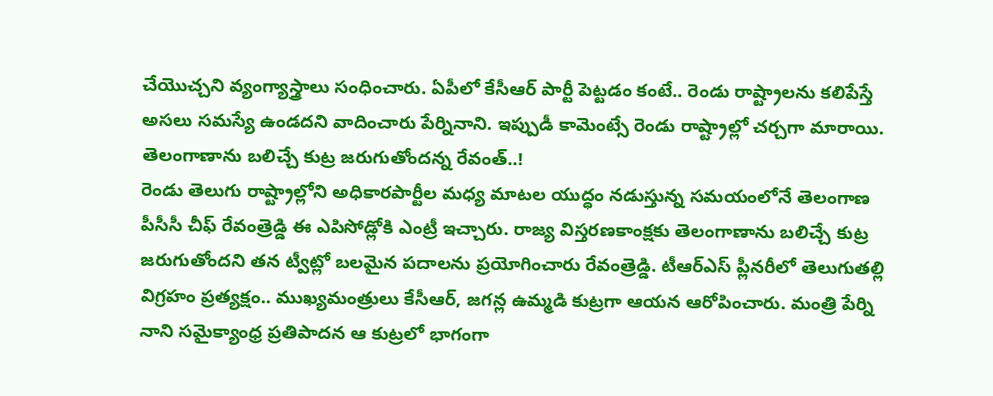చేయొచ్చని వ్యంగ్యాస్త్రాలు సంధించారు. ఏపీలో కేసీఆర్ పార్టీ పెట్టడం కంటే.. రెండు రాష్ట్రాలను కలిపేస్తే అసలు సమస్యే ఉండదని వాదించారు పేర్నినాని. ఇప్పుడీ కామెంట్సే రెండు రాష్ట్రాల్లో చర్చగా మారాయి.
తెలంగాణాను బలిచ్చే కుట్ర జరుగుతోందన్న రేవంత్..!
రెండు తెలుగు రాష్ట్రాల్లోని అధికారపార్టీల మధ్య మాటల యుద్ధం నడుస్తున్న సమయంలోనే తెలంగాణ పీసీసీ చీఫ్ రేవంత్రెడ్డి ఈ ఎపిసోడ్లోకి ఎంట్రీ ఇచ్చారు. రాజ్య విస్తరణకాంక్షకు తెలంగాణాను బలిచ్చే కుట్ర జరుగుతోందని తన ట్వీట్లో బలమైన పదాలను ప్రయోగించారు రేవంత్రెడ్డి. టీఆర్ఎస్ ప్లీనరీలో తెలుగుతల్లి విగ్రహం ప్రత్యక్షం.. ముఖ్యమంత్రులు కేసీఆర్, జగన్ల ఉమ్మడి కుట్రగా ఆయన ఆరోపించారు. మంత్రి పేర్ని నాని సమైక్యాంధ్ర ప్రతిపాదన ఆ కుట్రలో భాగంగా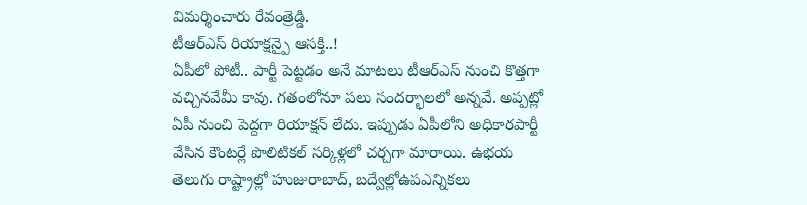విమర్శించారు రేవంత్రెడ్డి.
టీఆర్ఎస్ రియాక్షన్పై ఆసక్తి..!
ఏపీలో పోటీ.. పార్టీ పెట్టడం అనే మాటలు టీఆర్ఎస్ నుంచి కొత్తగా వచ్చినవేమీ కావు. గతంలోనూ పలు సందర్భాలలో అన్నవే. అప్పట్లో ఏపీ నుంచి పెద్దగా రియాక్షన్ లేదు. ఇప్పుడు ఏపీలోని అధికారపార్టీ వేసిన కౌంటర్లే పొలిటికల్ సర్కిళ్లలో చర్చగా మారాయి. ఉభయ తెలుగు రాష్ట్రాల్లో హుజురాబాద్, బద్వేల్లోఉపఎన్నికలు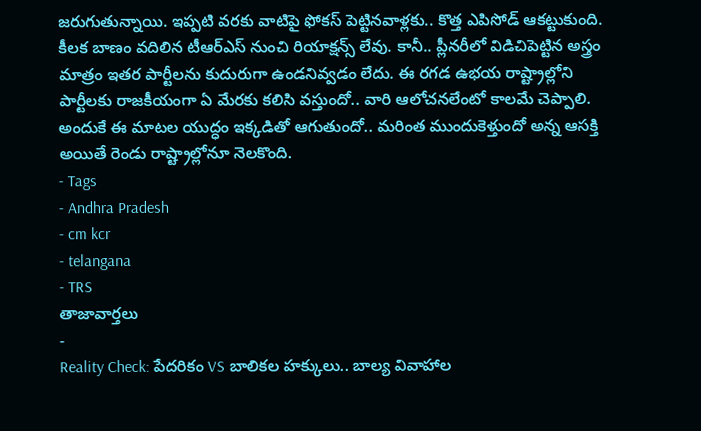జరుగుతున్నాయి. ఇప్పటి వరకు వాటిపై ఫోకస్ పెట్టినవాళ్లకు.. కొత్త ఎపిసోడ్ ఆకట్టుకుంది. కీలక బాణం వదిలిన టీఆర్ఎస్ నుంచి రియాక్షన్స్ లేవు. కానీ.. ప్లీనరీలో విడిచిపెట్టిన అస్త్రం మాత్రం ఇతర పార్టీలను కుదురుగా ఉండనివ్వడం లేదు. ఈ రగడ ఉభయ రాష్ట్రాల్లోని పార్టీలకు రాజకీయంగా ఏ మేరకు కలిసి వస్తుందో.. వారి ఆలోచనలేంటో కాలమే చెప్పాలి. అందుకే ఈ మాటల యుద్ధం ఇక్కడితో ఆగుతుందో.. మరింత ముందుకెళ్తుందో అన్న ఆసక్తి అయితే రెండు రాష్ట్రాల్లోనూ నెలకొంది.
- Tags
- Andhra Pradesh
- cm kcr
- telangana
- TRS
తాజావార్తలు
-
Reality Check: పేదరికం VS బాలికల హక్కులు.. బాల్య వివాహాల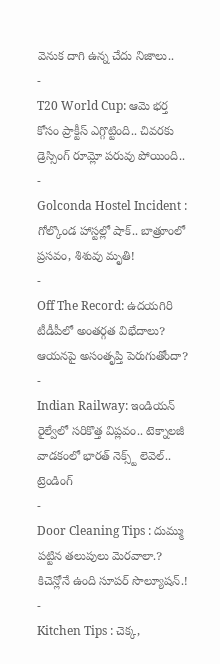వెనుక దాగి ఉన్న చేదు నిజాలు..
-
T20 World Cup: ఆమె భర్త కోసం ప్రాక్టీస్ ఎగ్గొట్టింది.. చివరకు డ్రెస్సింగ్ రూమ్లో పరువు పోయింది..
-
Golconda Hostel Incident : గోల్కొండ హాస్టల్లో షాక్.. బాత్రూంలో ప్రసవం, శిశువు మృతి!
-
Off The Record: ఉదయగిరి టీడీపీలో అంతర్గత విభేదాలు? ఆయనపై అసంతృప్తి పెరుగుతోందా?
-
Indian Railway: ఇండియన్ రైల్వేలో సరికొత్త విప్లవం.. టెక్నాలజీ వాడకంలో భారత్ నెక్స్ట్ లెవెల్..
ట్రెండింగ్
-
Door Cleaning Tips : దుమ్ము పట్టిన తలుపులు మెరవాలా.? కిచెన్లోనే ఉంది సూపర్ సొల్యూషన్.!
-
Kitchen Tips : చెక్క,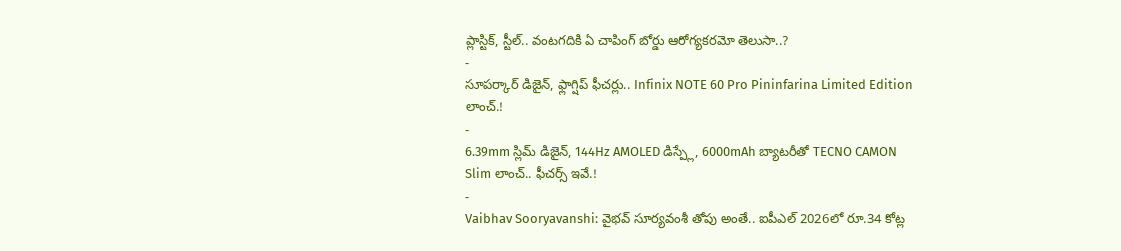ప్లాస్టిక్, స్టీల్.. వంటగదికి ఏ చాపింగ్ బోర్డు ఆరోగ్యకరమో తెలుసా..?
-
సూపర్కార్ డిజైన్, ఫ్లాగ్షిప్ ఫీచర్లు.. Infinix NOTE 60 Pro Pininfarina Limited Edition లాంచ్.!
-
6.39mm స్లిమ్ డిజైన్, 144Hz AMOLED డిస్ప్లే, 6000mAh బ్యాటరీతో TECNO CAMON Slim లాంచ్.. ఫీచర్స్ ఇవే.!
-
Vaibhav Sooryavanshi: వైభవ్ సూర్యవంశీ తోపు అంతే.. ఐపీఎల్ 2026లో రూ.34 కోట్ల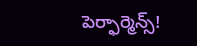పెర్ఫార్మెన్స్!